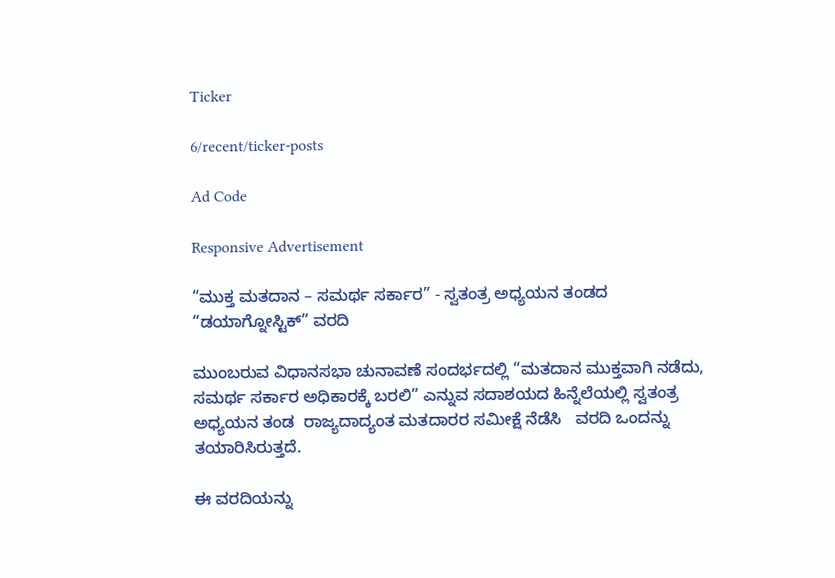Ticker

6/recent/ticker-posts

Ad Code

Responsive Advertisement

“ಮುಕ್ತ ಮತದಾನ – ಸಮರ್ಥ ಸರ್ಕಾರ” - ಸ್ವತಂತ್ರ ಅಧ್ಯಯನ ತಂಡದ “ಡಯಾಗ್ನೋಸ್ಟಿಕ್” ವರದಿ

ಮುಂಬರುವ ವಿಧಾನಸಭಾ ಚುನಾವಣೆ ಸಂದರ್ಭದಲ್ಲಿ “ಮತದಾನ ಮುಕ್ತವಾಗಿ ನಡೆದು,   ಸಮರ್ಥ ಸರ್ಕಾರ ಅಧಿಕಾರಕ್ಕೆ ಬರಲಿ” ಎನ್ನುವ ಸದಾಶಯದ ಹಿನ್ನೆಲೆಯಲ್ಲಿ ಸ್ವತಂತ್ರ ಅಧ್ಯಯನ ತಂಡ  ರಾಜ್ಯದಾದ್ಯಂತ ಮತದಾರರ ಸಮೀಕ್ಷೆ ನೆಡೆಸಿ   ವರದಿ ಒಂದನ್ನು  ತಯಾರಿಸಿರುತ್ತದೆ.

ಈ ವರದಿಯನ್ನು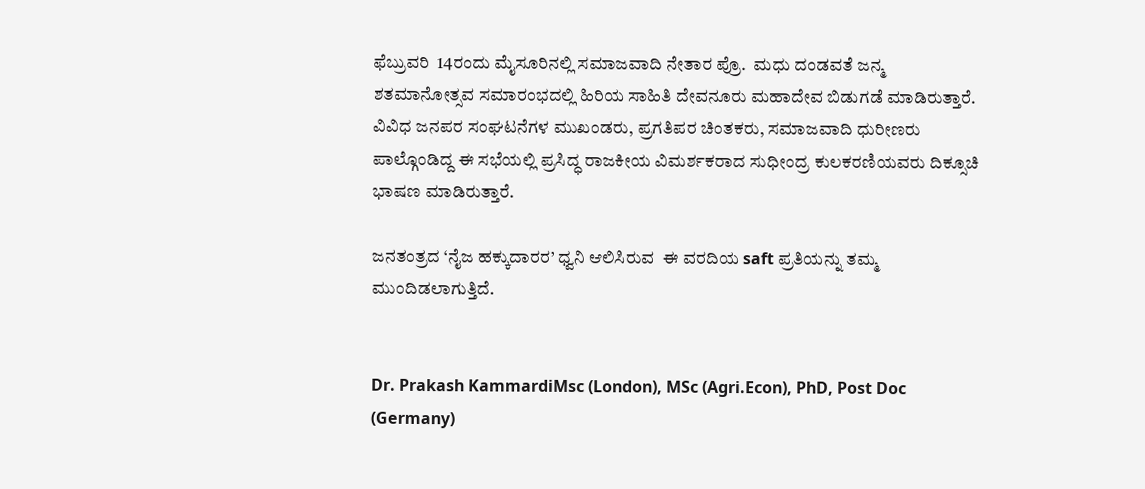ಫೆಬ್ರುವರಿ  14ರಂದು ಮೈಸೂರಿನಲ್ಲಿ ಸಮಾಜವಾದಿ ನೇತಾರ ಪ್ರೊ.  ಮಧು ದಂಡವತೆ ಜನ್ಮ ಶತಮಾನೋತ್ಸವ ಸಮಾರಂಭದಲ್ಲಿ ಹಿರಿಯ ಸಾಹಿತಿ ದೇವನೂರು ಮಹಾದೇವ ಬಿಡುಗಡೆ ಮಾಡಿರುತ್ತಾರೆ. ವಿವಿಧ ಜನಪರ ಸಂಘಟನೆಗಳ ಮುಖಂಡರು, ಪ್ರಗತಿಪರ ಚಿಂತಕರು, ಸಮಾಜವಾದಿ ಧುರೀಣರು ಪಾಲ್ಗೊಂಡಿದ್ದ ಈ ಸಭೆಯಲ್ಲಿ ಪ್ರಸಿದ್ಧ ರಾಜಕೀಯ ವಿಮರ್ಶಕರಾದ ಸುಧೀಂದ್ರ ಕುಲಕರಣಿಯವರು ದಿಕ್ಸೂಚಿ ಭಾಷಣ ಮಾಡಿರುತ್ತಾರೆ.

ಜನತಂತ್ರದ ‘ನೈಜ ಹಕ್ಕುದಾರರ’ ಧ್ವನಿ ಆಲಿಸಿರುವ  ಈ ವರದಿಯ saft ಪ್ರತಿಯನ್ನು ತಮ್ಮ ಮುಂದಿಡಲಾಗುತ್ತಿದೆ.


Dr. Prakash KammardiMsc (London), MSc (Agri.Econ), PhD, Post Doc (Germany)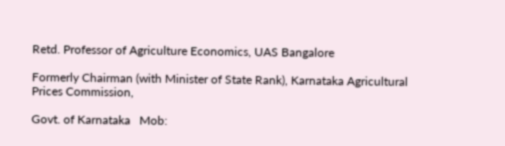Retd. Professor of Agriculture Economics, UAS Bangalore

Formerly Chairman (with Minister of State Rank), Karnataka Agricultural Prices Commission,

Govt. of Karnataka   Mob: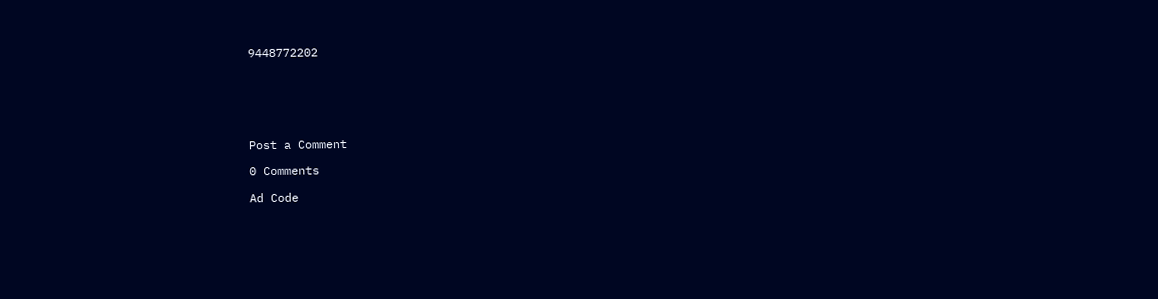9448772202






Post a Comment

0 Comments

Ad Code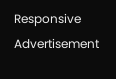Responsive Advertisement